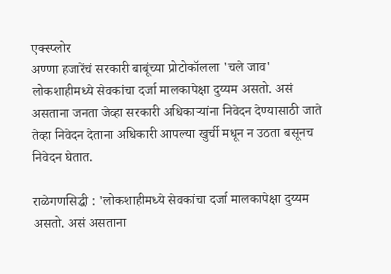एक्स्प्लोर
अण्णा हजारेंचं सरकारी बाबूंच्या प्रोटोकॉलला 'चले जाव'
लोकशाहीमध्ये सेवकांचा दर्जा मालकापेक्षा दुय्यम असतो. असं असताना जनता जेव्हा सरकारी अधिकाऱ्यांना निवेदन देण्यासाठी जाते तेव्हा निवेदन देताना अधिकारी आपल्या खुर्ची मधून न उठता बसूनच निवेदन घेतात.

राळेगणसिद्धी : 'लोकशाहीमध्ये सेवकांचा दर्जा मालकापेक्षा दुय्यम असतो. असं असताना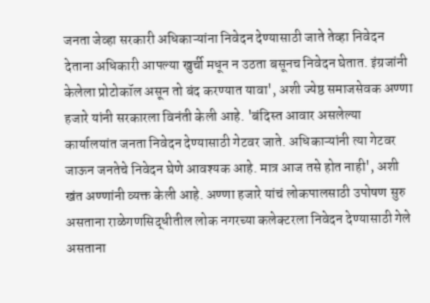जनता जेव्हा सरकारी अधिकाऱ्यांना निवेदन देण्यासाठी जाते तेव्हा निवेदन देताना अधिकारी आपल्या खुर्ची मधून न उठता बसूनच निवेदन घेतात. इंग्रजांनी केलेला प्रोटोकॉल असून तो बंद करण्यात यावा', अशी ज्येष्ठ समाजसेवक अण्णा हजारे यांनी सरकारला विनंती केली आहे. 'बंदिस्त आवार असलेल्या कार्यालयांत जनता निवेदन देण्यासाठी गेटवर जाते. अधिकाऱ्यांनी त्या गेटवर जाऊन जनतेचे निवेदन घेणे आवश्यक आहे. मात्र आज तसे होत नाही', अशी खंत अण्णांनी व्यक्त केली आहे. अण्णा हजारे यांचं लोकपालसाठी उपोषण सुरु असताना राळेगणसिद्धीतील लोक नगरच्या कलेक्टरला निवेदन देण्यासाठी गेले असताना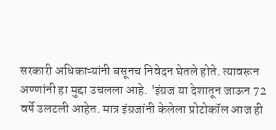सरकारी अधिकाऱ्यांनी बसूनच निवेदन घेतले होते. त्यावरून अण्णांनी हा मुद्दा उचलला आहे. 'इंग्रज या देशातून जाऊन 72 वर्षे उलटली आहेत. मात्र इंग्रजांनी केलेला प्रोटोकॉल आज ही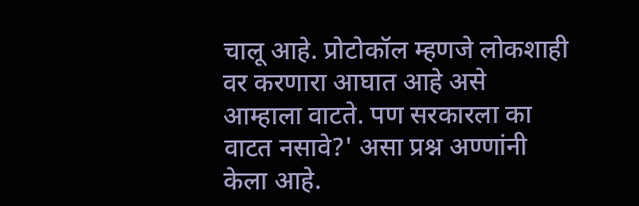चालू आहे. प्रोटोकॉल म्हणजे लोकशाही वर करणारा आघात आहे असे आम्हाला वाटते. पण सरकारला का वाटत नसावे?' असा प्रश्न अण्णांनी केला आहे.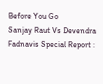Before You Go
Sanjay Raut Vs Devendra Fadnavis Special Report :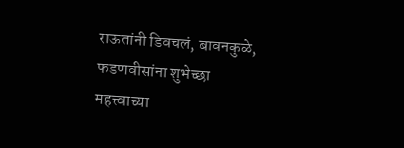राऊतांनी डिवचलं, बावनकुळे, फडणवीसांना शुभेच्छा
महत्त्वाच्या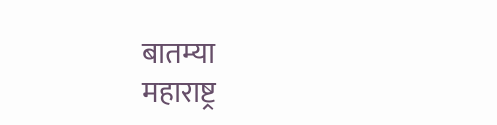बातम्या
महाराष्ट्र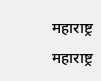महाराष्ट्र
महाराष्ट्र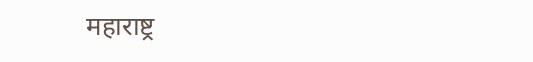महाराष्ट्र